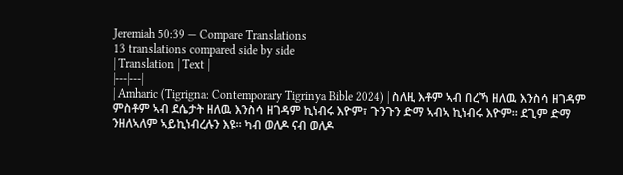Jeremiah 50:39 — Compare Translations
13 translations compared side by side
| Translation | Text |
|---|---|
| Amharic (Tigrigna: Contemporary Tigrinya Bible 2024) | ስለዚ እቶም ኣብ በረኻ ዘለዉ እንስሳ ዘገዳም ምስቶም ኣብ ደሴታት ዘለዉ እንስሳ ዘገዳም ኪነብሩ እዮም፣ ጉንጉን ድማ ኣብኣ ኪነብሩ እዮም። ደጊም ድማ ንዘለኣለም ኣይኪነብረሉን እዩ። ካብ ወለዶ ናብ ወለዶ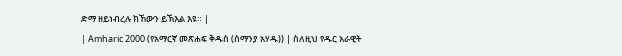ድማ ዘይነብረሉ ክኸውን ይኽእል እዩ። |
| Amharic 2000 (የአማርኛ መጽሐፍ ቅዱስ (ሰማንያ አሃዱ)) | ስለዚህ የዱር አራዊት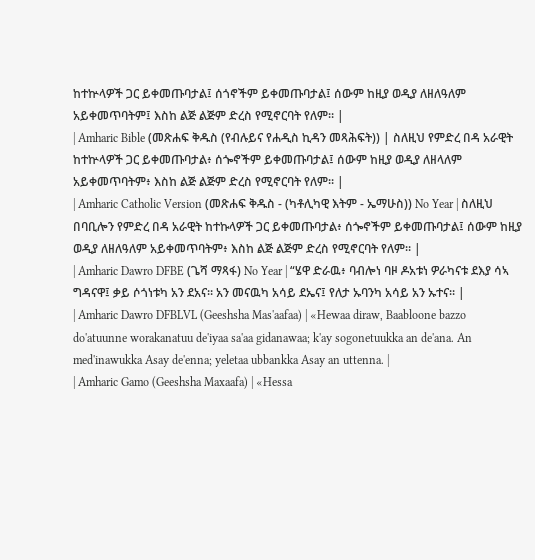ከተኵላዎች ጋር ይቀመጡባታል፤ ሰጎኖችም ይቀመጡባታል፤ ሰውም ከዚያ ወዲያ ለዘለዓለም አይቀመጥባትም፤ እስከ ልጅ ልጅም ድረስ የሚኖርባት የለም። |
| Amharic Bible (መጽሐፍ ቅዱስ (የብሉይና የሐዲስ ኪዳን መጻሕፍት)) | ስለዚህ የምድረ በዳ አራዊት ከተኵላዎች ጋር ይቀመጡባታል፥ ሰጐኖችም ይቀመጡባታል፤ ሰውም ከዚያ ወዲያ ለዘላለም አይቀመጥባትም፥ እስከ ልጅ ልጅም ድረስ የሚኖርባት የለም። |
| Amharic Catholic Version (መጽሐፍ ቅዱስ - (ካቶሊካዊ እትም - ኤማሁስ)) No Year | ስለዚህ በባቢሎን የምድረ በዳ አራዊት ከተኩላዎች ጋር ይቀመጡባታል፥ ሰጐኖችም ይቀመጡባታል፤ ሰውም ከዚያ ወዲያ ለዘለዓለም አይቀመጥባትም፥ እስከ ልጅ ልጅም ድረስ የሚኖርባት የለም። |
| Amharic Dawro DFBE (ጌሻ ማጻፋ) No Year | “ሄዋ ድራዉ፥ ባብሎነ ባዞ ዶአቱነ ዎራካናቱ ደእያ ሳኣ ግዳናዋ፤ ቃይ ሶጎነቱካ አን ደአና። አን መናዉካ አሳይ ደኤና፤ የለታ ኡባንካ አሳይ አን ኡተና። |
| Amharic Dawro DFBLVL (Geeshsha Mas'aafaa) | «Hewaa diraw, Baabloone bazzo do'atuunne worakanatuu de'iyaa sa'aa gidanawaa; k'ay sogonetuukka an de'ana. An med'inawukka Asay de'enna; yeletaa ubbankka Asay an uttenna. |
| Amharic Gamo (Geeshsha Maxaafa) | «Hessa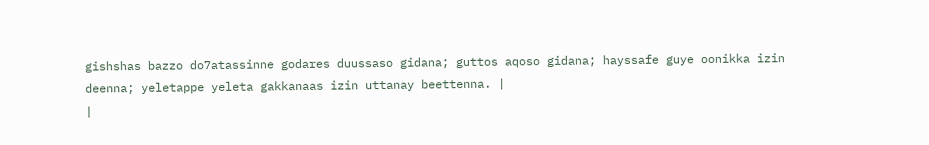gishshas bazzo do7atassinne godares duussaso gidana; guttos aqoso gidana; hayssafe guye oonikka izin deenna; yeletappe yeleta gakkanaas izin uttanay beettenna. |
|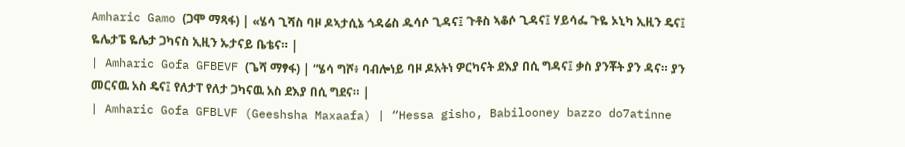Amharic Gamo (ጋሞ ማጻፋ) | «ሄሳ ጊሻስ ባዞ ዶኣታሲኔ ጎዳሬስ ዱሳሶ ጊዳና፤ ጉቶስ ኣቆሶ ጊዳና፤ ሃይሳፌ ጉዬ ኦኒካ ኢዚን ዴና፤ ዬሌታፔ ዬሌታ ጋካናስ ኢዚን ኡታናይ ቤቴና። |
| Amharic Gofa GFBEVF (ጌሻ ማፃፋ) | “ሄሳ ግሾ፥ ባብሎነይ ባዞ ዶአትነ ዎርካናት ደእያ በሲ ግዳና፤ ቃስ ያንቾት ያን ዳና። ያን መርናዉ አስ ዴና፤ የለታፐ የለታ ጋካናዉ አስ ደእያ በሲ ግደና። |
| Amharic Gofa GFBLVF (Geeshsha Maxaafa) | “Hessa gisho, Babilooney bazzo do7atinne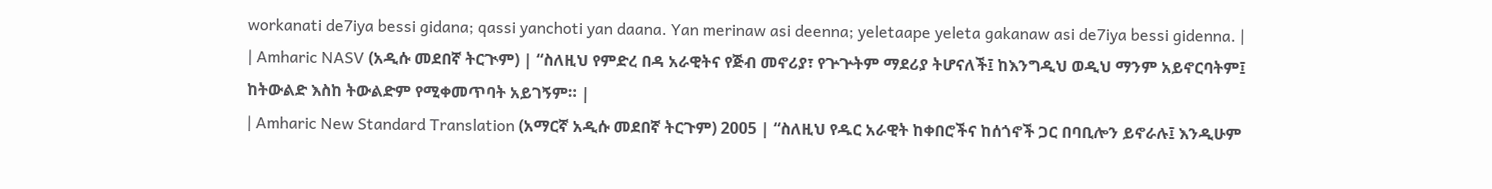workanati de7iya bessi gidana; qassi yanchoti yan daana. Yan merinaw asi deenna; yeletaape yeleta gakanaw asi de7iya bessi gidenna. |
| Amharic NASV (አዲሱ መደበኛ ትርጒም) | “ስለዚህ የምድረ በዳ አራዊትና የጅብ መኖሪያ፣ የጕጕትም ማደሪያ ትሆናለች፤ ከእንግዲህ ወዲህ ማንም አይኖርባትም፤ ከትውልድ እስከ ትውልድም የሚቀመጥባት አይገኝም። |
| Amharic New Standard Translation (አማርኛ አዲሱ መደበኛ ትርጉም) 2005 | “ስለዚህ የዱር አራዊት ከቀበሮችና ከሰጎኖች ጋር በባቢሎን ይኖራሉ፤ እንዲሁም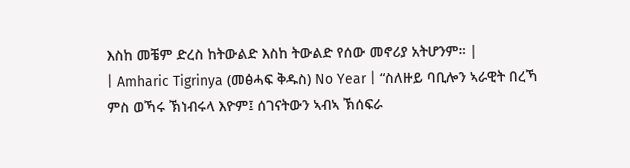እስከ መቼም ድረስ ከትውልድ እስከ ትውልድ የሰው መኖሪያ አትሆንም። |
| Amharic Tigrinya (መፅሓፍ ቅዱስ) No Year | “ስለዙይ ባቢሎን ኣራዊት በረኻ ምስ ወኻሩ ኽነብሩላ እዮም፤ ሰገናትውን ኣብኣ ኽሰፍራ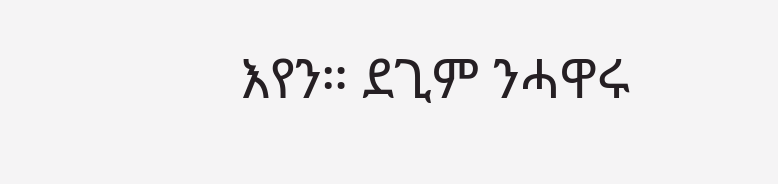እየን። ደጊም ንሓዋሩ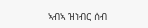ኣብኣ ዝነብር ሰብ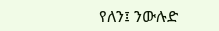የለን፤ ንውሉድ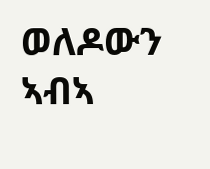ወለዶውን ኣብኣ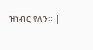ዝነብር የለን። |